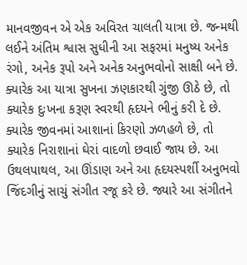માનવજીવન એ એક અવિરત ચાલતી યાત્રા છે. જન્મથી લઈને અંતિમ શ્વાસ સુધીની આ સફરમાં મનુષ્ય અનેક રંગો, અનેક રૂપો અને અનેક અનુભવોનો સાક્ષી બને છે. ક્યારેક આ યાત્રા સુખના ઝણકારથી ગુંજી ઊઠે છે, તો ક્યારેક દુઃખના કરૂણ સ્વરથી હૃદયને ભીનું કરી દે છે. ક્યારેક જીવનમાં આશાનાં કિરણો ઝળહળે છે, તો ક્યારેક નિરાશાનાં ઘેરાં વાદળો છવાઈ જાય છે. આ ઉથલપાથલ, આ ઊંડાણ અને આ હૃદયસ્પર્શી અનુભવો જિંદગીનું સાચું સંગીત રજૂ કરે છે. જ્યારે આ સંગીતને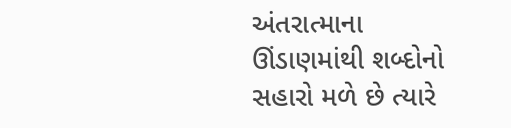અંતરાત્માના ઊંડાણમાંથી શબ્દોનો સહારો મળે છે ત્યારે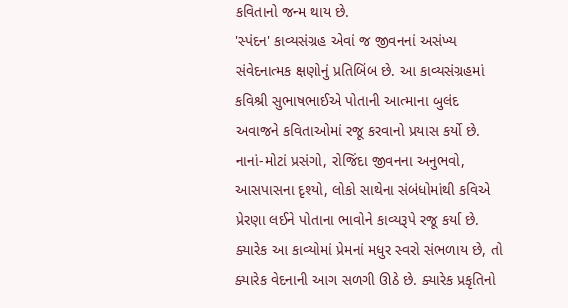કવિતાનો જન્મ થાય છે.
'સ્પંદન' કાવ્યસંગ્રહ એવાં જ જીવનનાં અસંખ્ય સંવેદનાત્મક ક્ષણોનું પ્રતિબિંબ છે. આ કાવ્યસંગ્રહમાં કવિશ્રી સુભાષભાઈએ પોતાની આત્માના બુલંદ અવાજને કવિતાઓમાં રજૂ કરવાનો પ્રયાસ કર્યો છે. નાનાં-મોટાં પ્રસંગો, રોજિંદા જીવનના અનુભવો, આસપાસના દૃશ્યો, લોકો સાથેના સંબંધોમાંથી કવિએ પ્રેરણા લઈને પોતાના ભાવોને કાવ્યરૂપે રજૂ કર્યા છે. ક્યારેક આ કાવ્યોમાં પ્રેમનાં મધુર સ્વરો સંભળાય છે, તો ક્યારેક વેદનાની આગ સળગી ઊઠે છે. ક્યારેક પ્રકૃતિનો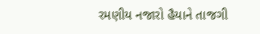રમણીય નજારો હૈયાને તાજગી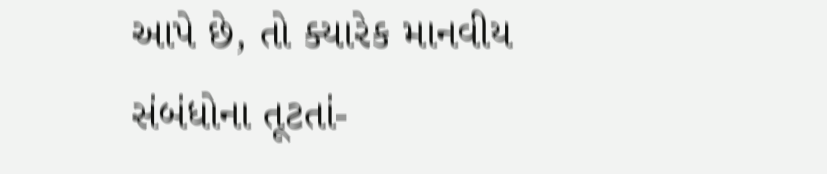આપે છે, તો ક્યારેક માનવીય સંબંધોના તૂટતાં-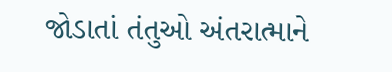જોડાતાં તંતુઓ અંતરાત્માને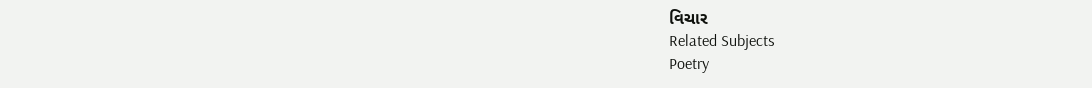વિચાર
Related Subjects
Poetry